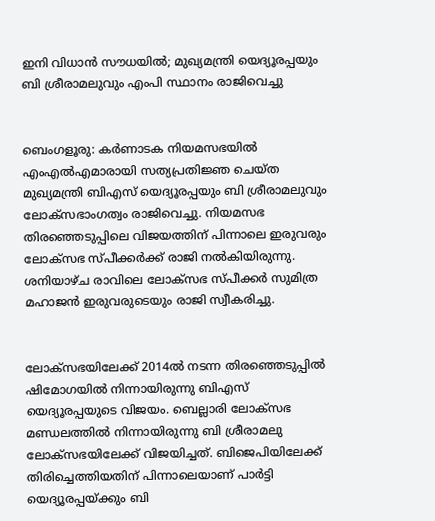ഇനി വിധാന്‍ സൗധയില്‍; മുഖ്യമന്ത്രി യെദ്യൂരപ്പയും ബി ശ്രീരാമലുവും എംപി സ്ഥാനം രാജിവെച്ചു


ബെംഗളൂരു: കര്‍ണാടക നിയമസഭയില്‍ എംഎല്‍എമാരായി സത്യപ്രതിജ്ഞ ചെയ്ത മുഖ്യമന്ത്രി ബിഎസ് യെദ്യൂരപ്പയും ബി ശ്രീരാമലുവും ലോക്സഭാംഗത്വം രാജിവെച്ചു. നിയമസഭ തിരഞ്ഞെടുപ്പിലെ വിജയത്തിന് പിന്നാലെ ഇരുവരും ലോക്സഭ സ്പീക്കര്‍ക്ക് രാജി നല്‍കിയിരുന്നു. ശനിയാഴ്ച രാവിലെ ലോക്സഭ സ്പീക്കര്‍ സുമിത്ര മഹാജന്‍ ഇരുവരുടെയും രാജി സ്വീകരിച്ചു.


ലോക്സഭയിലേക്ക് 2014ല്‍ നടന്ന തിരഞ്ഞെടുപ്പില്‍ ഷിമോഗയില്‍ നിന്നായിരുന്നു ബിഎസ് യെദ്യൂരപ്പയുടെ വിജയം. ബെല്ലാരി ലോക്സഭ മണ്ഡലത്തില്‍ നിന്നായിരുന്നു ബി ശ്രീരാമലു ലോക്സഭയിലേക്ക് വിജയിച്ചത്. ബിജെപിയിലേക്ക് തിരിച്ചെത്തിയതിന് പിന്നാലെയാണ് പാര്‍ട്ടി യെദ്യൂരപ്പയ്ക്കും ബി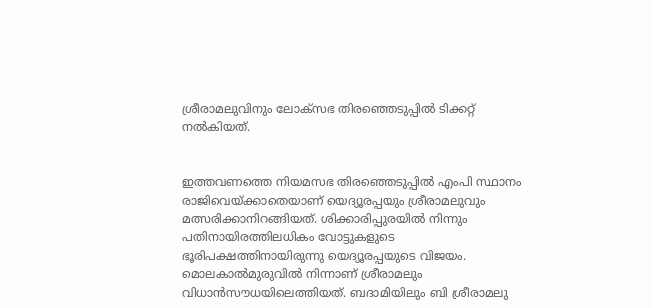ശ്രീരാമലുവിനും ലോക്സഭ തിരഞ്ഞെടുപ്പില്‍ ടിക്കറ്റ് നല്‍കിയത്.


ഇത്തവണത്തെ നിയമസഭ തിരഞ്ഞെടുപ്പില്‍ എംപി സ്ഥാനം രാജിവെയ്ക്കാതെയാണ് യെദ്യൂരപ്പയും ശ്രീരാമലുവും മത്സരിക്കാനിറങ്ങിയത്. ശിക്കാരിപ്പുരയില്‍ നിന്നും പതിനായിരത്തിലധികം വോട്ടുകളുടെ ഭൂരിപക്ഷത്തിനായിരുന്നു യെദ്യൂരപ്പയുടെ വിജയം. മൊലകാല്‍മുരുവില്‍ നിന്നാണ് ശ്രീരാമലും വിധാന്‍സൗധയിലെത്തിയത്. ബദാമിയിലും ബി ശ്രീരാമലു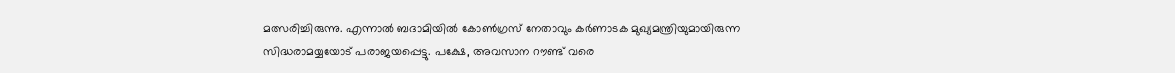മത്സരിച്ചിരുന്നു. എന്നാല്‍ ബദാമിയില്‍ കോണ്‍ഗ്രസ് നേതാവും കര്‍ണാടക മുഖ്യമന്ത്രിയുമായിരുന്ന സിദ്ധരാമയ്യയോട് പരാജയപ്പെട്ടു. പക്ഷേ, അവസാന റൗണ്ട് വരെ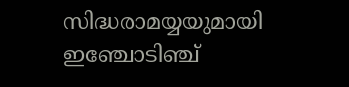സിദ്ധരാമയ്യയുമായി ഇഞ്ചോടിഞ്ച്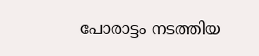പോരാട്ടം നടത്തിയ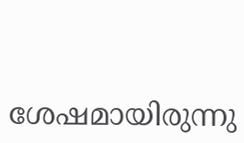ശേഷമായിരുന്നു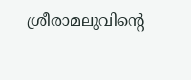ശ്രീരാമലുവിന്റെ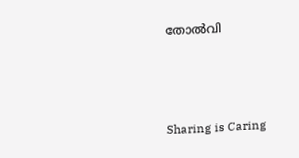തോല്‍വി



Sharing is Caring